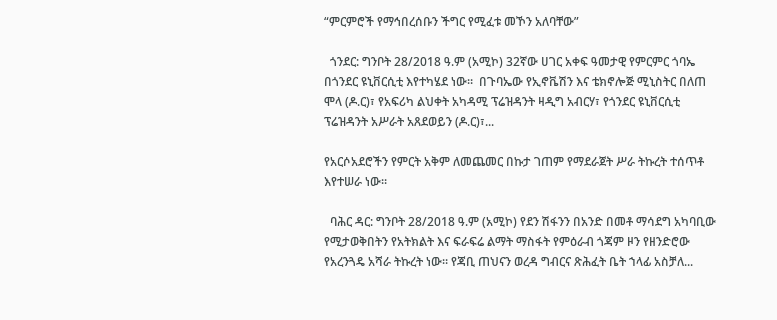“ምርምሮች የማኅበረሰቡን ችግር የሚፈቱ መኾን አለባቸው”

  ጎንደር: ግንቦት 28/2018 ዓ.ም (አሚኮ) 32ኛው ሀገር አቀፍ ዓመታዊ የምርምር ጎባኤ በጎንደር ዩኒቨርሲቲ እየተካሄደ ነው።  በጉባኤው የኢኖቬሽን እና ቴክኖሎጅ ሚኒስትር በለጠ ሞላ (ዶ.ር)፣ የአፍሪካ ልህቀት አካዳሚ ፕሬዝዳንት ዛዲግ አብርሃ፣ የጎንደር ዩኒቨርሲቲ ፕሬዝዳንት አሥራት አጸደወይን (ዶ.ር)፣...

የአርሶአደሮችን የምርት አቅም ለመጨመር በኩታ ገጠም የማደራጀት ሥራ ትኩረት ተሰጥቶ እየተሠራ ነው።

  ባሕር ዳር: ግንቦት 28/2018 ዓ.ም (አሚኮ) የደን ሽፋንን በአንድ በመቶ ማሳደግ አካባቢው የሚታወቅበትን የአትክልት እና ፍራፍሬ ልማት ማስፋት የምዕራብ ጎጃም ዞን የዘንድሮው የአረንጓዴ አሻራ ትኩረት ነው። የጃቢ ጠህናን ወረዳ ግብርና ጽሕፈት ቤት ኀላፊ አስቻለ...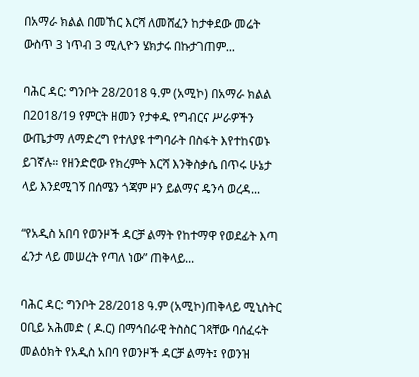በአማራ ክልል በመኸር እርሻ ለመሸፈን ከታቀደው መሬት ውስጥ 3 ነጥብ 3 ሚሊዮን ሄክታሩ በኩታገጠም...

ባሕር ዳር: ግንቦት 28/2018 ዓ.ም (አሚኮ) በአማራ ክልል በ2018/19 የምርት ዘመን የታቀዱ የግብርና ሥራዎችን ውጤታማ ለማድረግ የተለያዩ ተግባራት በስፋት እየተከናወኑ ይገኛሉ። የዘንድሮው የክረምት እርሻ እንቅስቃሴ በጥሩ ሁኔታ ላይ እንደሚገኝ በሰሜን ጎጃም ዞን ይልማና ዴንሳ ወረዳ...

“የአዲስ አበባ የወንዞች ዳርቻ ልማት የከተማዋ የወደፊት እጣ ፈንታ ላይ መሠረት የጣለ ነው” ጠቅላይ...

ባሕር ዳር: ግንቦት 28/2018 ዓ.ም (አሚኮ)ጠቅላይ ሚኒስትር ዐቢይ አሕመድ ( ዶ.ር) በማኅበራዊ ትስስር ገጻቸው ባሰፈሩት መልዕክት የአዲስ አበባ የወንዞች ዳርቻ ልማት፤ የወንዝ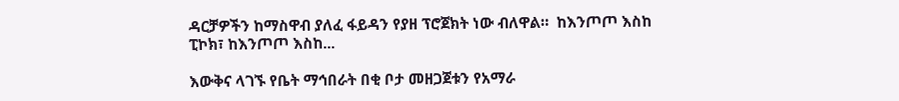ዳርቻዎችን ከማስዋብ ያለፈ ፋይዳን የያዘ ፕሮጀክት ነው ብለዋል።  ከእንጦጦ እስከ ፒኮክ፣ ከእንጦጦ እስከ...

እውቅና ላገኙ የቤት ማኅበራት በቂ ቦታ መዘጋጀቱን የአማራ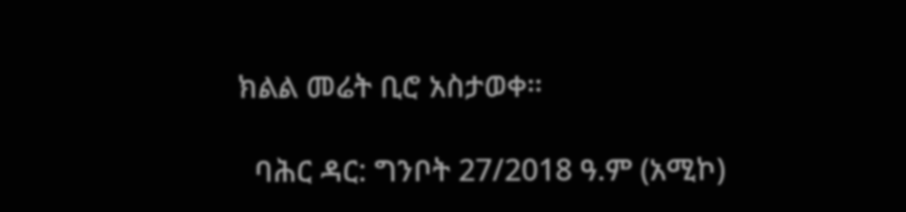ክልል መሬት ቢሮ አስታወቀ።

  ባሕር ዳር: ግንቦት 27/2018 ዓ.ም (አሚኮ)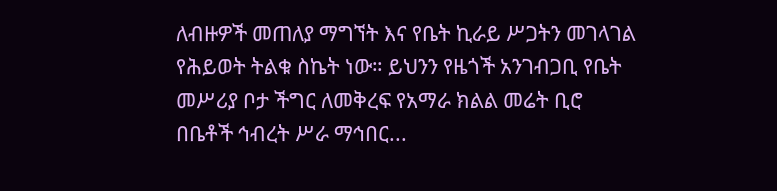ለብዙዎች መጠለያ ማግኘት እና የቤት ኪራይ ሥጋትን መገላገል የሕይወት ትልቁ ስኬት ነው። ይህንን የዜጎች አንገብጋቢ የቤት መሥሪያ ቦታ ችግር ለመቅረፍ የአማራ ክልል መሬት ቢሮ በቤቶች ኅብረት ሥራ ማኅበር...